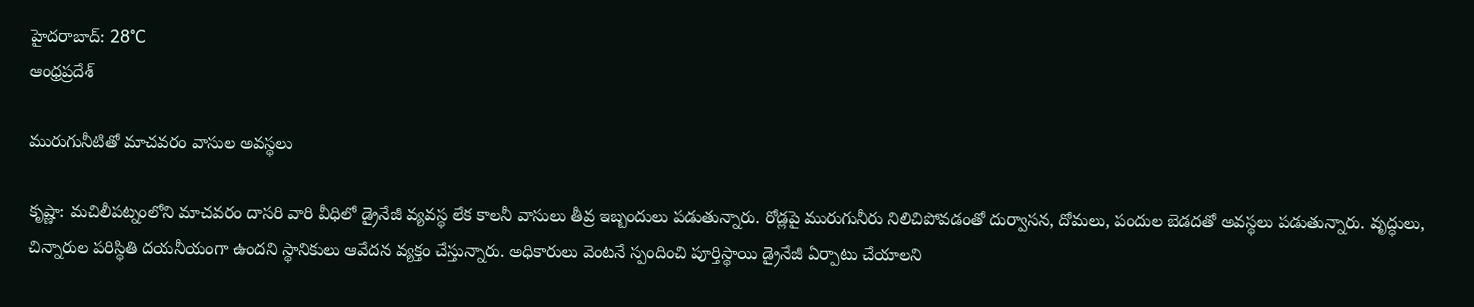హైదరాబాద్: 28°C
ఆంధ్రప్రదేశ్

మురుగునీటితో మాచవరం వాసుల అవస్థలు

కృష్ణా: మచిలీపట్నంలోని మాచవరం దాసరి వారి వీధిలో డ్రైనేజీ వ్యవస్థ లేక కాలనీ వాసులు తీవ్ర ఇబ్బందులు పడుతున్నారు. రోడ్లపై మురుగునీరు నిలిచిపోవడంతో దుర్వాసన, దోమలు, పందుల బెడదతో అవస్థలు పడుతున్నారు. వృద్ధులు, చిన్నారుల పరిస్థితి దయనీయంగా ఉందని స్థానికులు ఆవేదన వ్యక్తం చేస్తున్నారు. అధికారులు వెంటనే స్పందించి పూర్తిస్థాయి డ్రైనేజీ ఏర్పాటు చేయాలని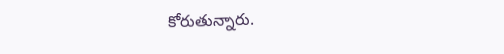కోరుతున్నారు.